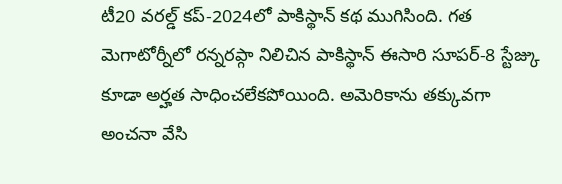టీ20 వరల్డ్ కప్-2024లో పాకిస్థాన్ కథ ముగిసింది. గత మెగాటోర్నీలో రన్నరప్గా నిలిచిన పాకిస్థాన్ ఈసారి సూపర్-8 స్టేజ్కు కూడా అర్హత సాధించలేకపోయింది. అమెరికాను తక్కువగా అంచనా వేసి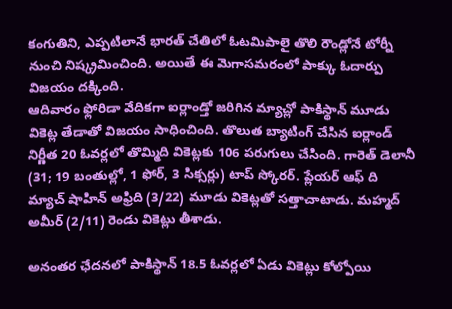కంగుతిని, ఎప్పటిలానే భారత్ చేతిలో ఓటమిపాలై తొలి రౌండ్లోనే టోర్నీ నుంచి నిష్క్రమించింది. అయితే ఈ మెగాసమరంలో పాక్కు ఓదార్పు విజయం దక్కింది.
ఆదివారం ఫ్లోరిడా వేదికగా ఐర్లాండ్తో జరిగిన మ్యాచ్లో పాకిస్థాన్ మూడు వికెట్ల తేడాతో విజయం సాధించింది. తొలుత బ్యాటింగ్ చేసిన ఐర్లాండ్ నిర్ణీత 20 ఓవర్లలో తొమ్మిది వికెట్లకు 106 పరుగులు చేసింది. గారెత్ డెలానీ (31; 19 బంతుల్లో, 1 ఫోర్, 3 సిక్సర్లు) టాప్ స్కోరర్. ప్లేయర్ ఆఫ్ ది మ్యాచ్ షాహిన్ అఫ్రిది (3/22) మూడు వికెట్లతో సత్తాచాటాడు. మహ్మద్ అమీర్ (2/11) రెండు వికెట్లు తీశాడు.

అనంతర ఛేదనలో పాకిస్థాన్ 18.5 ఓవర్లలో ఏడు వికెట్లు కోల్పోయి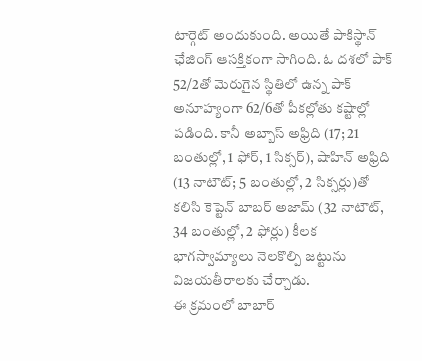టార్గెట్ అందుకుంది. అయితే పాకిస్థాన్ ఛేజింగ్ ఆసక్తికంగా సాగింది. ఓ దశలో పాక్ 52/2తో మెరుగైన స్థితిలో ఉన్న పాక్ అనూహ్యంగా 62/6తో పీకల్లోతు కష్టాల్లో పడింది. కానీ అబ్బాస్ అఫ్రిది (17; 21 బంతుల్లో, 1 ఫోర్, 1 సిక్సర్), షాహిన్ అఫ్రిది (13 నాటౌట్; 5 బంతుల్లో, 2 సిక్సర్లు)తో కలిసి కెప్టెన్ బాబర్ అజామ్ (32 నాటౌట్, 34 బంతుల్లో, 2 ఫోర్లు) కీలక భాగస్వామ్యాలు నెలకొల్పి జట్టును విజయతీరాలకు చేర్చాడు.
ఈ క్రమంలో బాబార్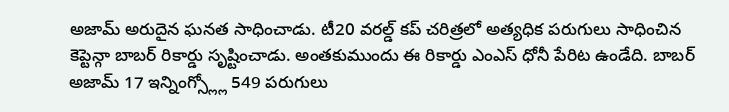అజామ్ అరుదైన ఘనత సాధించాడు. టీ20 వరల్డ్ కప్ చరిత్రలో అత్యధిక పరుగులు సాధించిన కెప్టెన్గా బాబర్ రికార్డు సృష్టించాడు. అంతకుముందు ఈ రికార్డు ఎంఎస్ ధోనీ పేరిట ఉండేది. బాబర్ అజామ్ 17 ఇన్నింగ్స్ల్లో 549 పరుగులు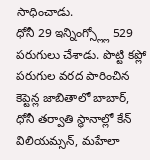సాధించాడు.
ధోనీ 29 ఇన్నింగ్స్ల్లో 529 పరుగులు చేశాడు. పొట్టి కప్లో పరుగుల వరద పారించిన కెప్టెన్ల జాబితాలో బాబార్, ధోనీ తర్వాతి స్థానాల్లో కేన్ విలియమ్సన్, మహేలా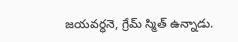జయవర్ధనె, గ్రేమ్ స్మిత్ ఉన్నాడు.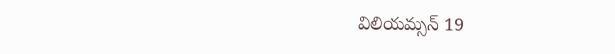విలియమ్సన్ 19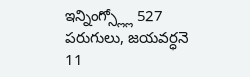ఇన్నింగ్స్ల్లో 527 పరుగులు, జయవర్ధనె 11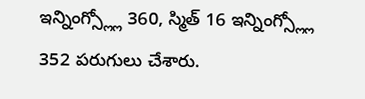ఇన్నింగ్స్ల్లో 360, స్మిత్ 16 ఇన్నింగ్స్ల్లో 352 పరుగులు చేశారు.